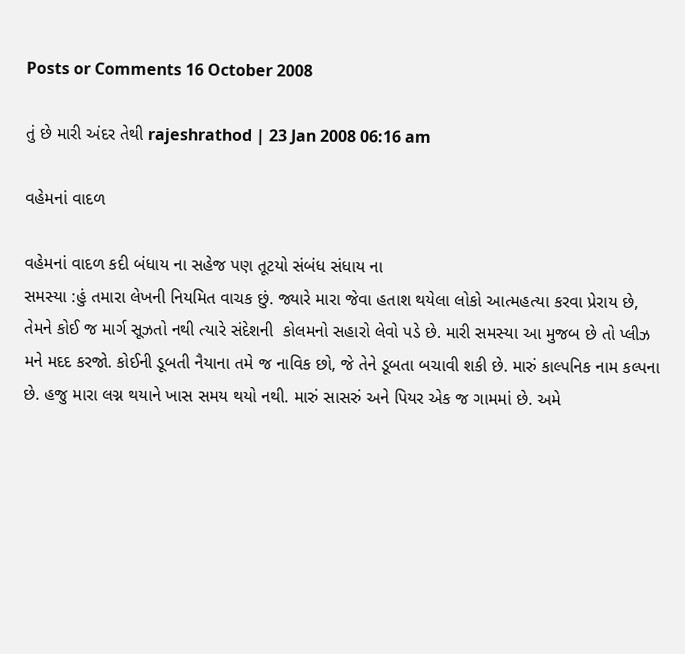Posts or Comments 16 October 2008

તું છે મારી અંદર તેથી rajeshrathod | 23 Jan 2008 06:16 am

વહેમનાં વાદળ

વહેમનાં વાદળ કદી બંધાય ના સહેજ પણ તૂટયો સંબંધ સંધાય ના
સમસ્યા :હું તમારા લેખની નિયમિત વાચક છું. જ્યારે મારા જેવા હતાશ થયેલા લોકો આત્મહત્યા કરવા પ્રેરાય છે,  તેમને કોઈ જ માર્ગ સૂઝતો નથી ત્યારે સંદેશની  કોલમનો સહારો લેવો પડે છે. મારી સમસ્યા આ મુજબ છે તો પ્લીઝ મને મદદ કરજો. કોઈની ડૂબતી નૈયાના તમે જ નાવિક છો, જે તેને ડૂબતા બચાવી શકી છે. મારું કાલ્પનિક નામ કલ્પના છે. હજુ મારા લગ્ન થયાને ખાસ સમય થયો નથી. મારું સાસરું અને પિયર એક જ ગામમાં છે. અમે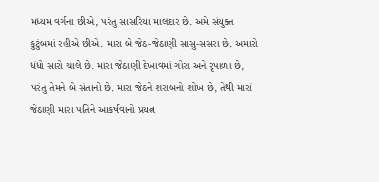મધ્યમ વર્ગના છીએ, પરંતુ સાસરિયા માલદાર છે. અમે સંયુક્ત કુટુંબમાં રહીએ છીએ. મારા બે જેઠ-જેઠાણી સાસુ-સસરા છે. અમારો ધંધો સારો ચાલે છે. મારા જેઠાણી દેખાવમાં ગોરા અને રૃપાળા છે, પરંતુ તેમને બે સંતાનો છે. મારા જેઠને શરાબનો શોખ છે, તેથી મારાં જેઠાણી મારા પતિને આકર્ષવાનો પ્રયત્ન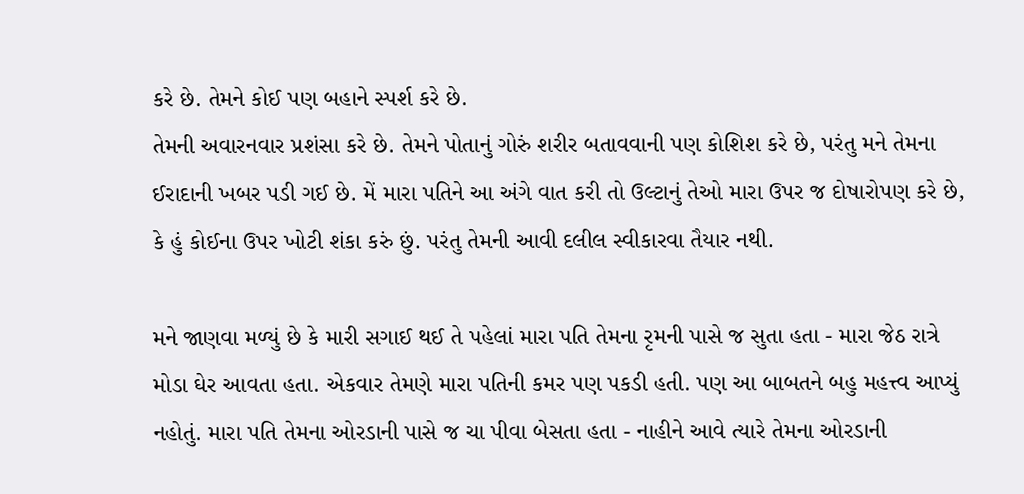કરે છે. તેમને કોઈ પણ બહાને સ્પર્શ કરે છે.
તેમની અવારનવાર પ્રશંસા કરે છે. તેમને પોતાનું ગોરું શરીર બતાવવાની પણ કોશિશ કરે છે, પરંતુ મને તેમના ઈરાદાની ખબર પડી ગઈ છે. મેં મારા પતિને આ અંગે વાત કરી તો ઉલ્ટાનું તેઓ મારા ઉપર જ દોષારોપણ કરે છે, કે હું કોઈના ઉપર ખોટી શંકા કરું છું. પરંતુ તેમની આવી દલીલ સ્વીકારવા તૈયાર નથી.

મને જાણવા મળ્યું છે કે મારી સગાઈ થઈ તે પહેલાં મારા પતિ તેમના રૃમની પાસે જ સુતા હતા - મારા જેઠ રાત્રે મોડા ઘેર આવતા હતા. એકવાર તેમણે મારા પતિની કમર પણ પકડી હતી. પણ આ બાબતને બહુ મહત્ત્વ આપ્યું નહોતું. મારા પતિ તેમના ઓરડાની પાસે જ ચા પીવા બેસતા હતા - નાહીને આવે ત્યારે તેમના ઓરડાની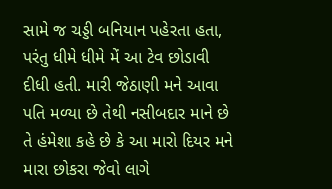સામે જ ચડ્ડી બનિયાન પહેરતા હતા, પરંતુ ધીમે ધીમે મેં આ ટેવ છોડાવી દીધી હતી. મારી જેઠાણી મને આવા પતિ મળ્યા છે તેથી નસીબદાર માને છે તે હંમેશા કહે છે કે આ મારો દિયર મને મારા છોકરા જેવો લાગે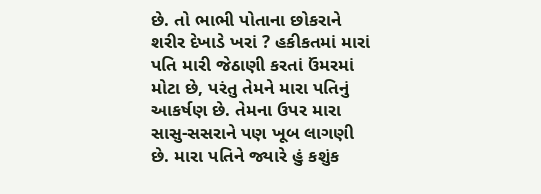છે. તો ભાભી પોતાના છોકરાને શરીર દેખાડે ખરાં ? હકીકતમાં મારાં પતિ મારી જેઠાણી કરતાં ઉંમરમાં મોટા છે, પરંતુ તેમને મારા પતિનું આકર્ષણ છે. તેમના ઉપર મારા સાસુ-સસરાને પણ ખૂબ લાગણી છે. મારા પતિને જ્યારે હું કશુંક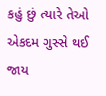કહું છું ત્યારે તેઓ એકદમ ગુસ્સે થઈ જાય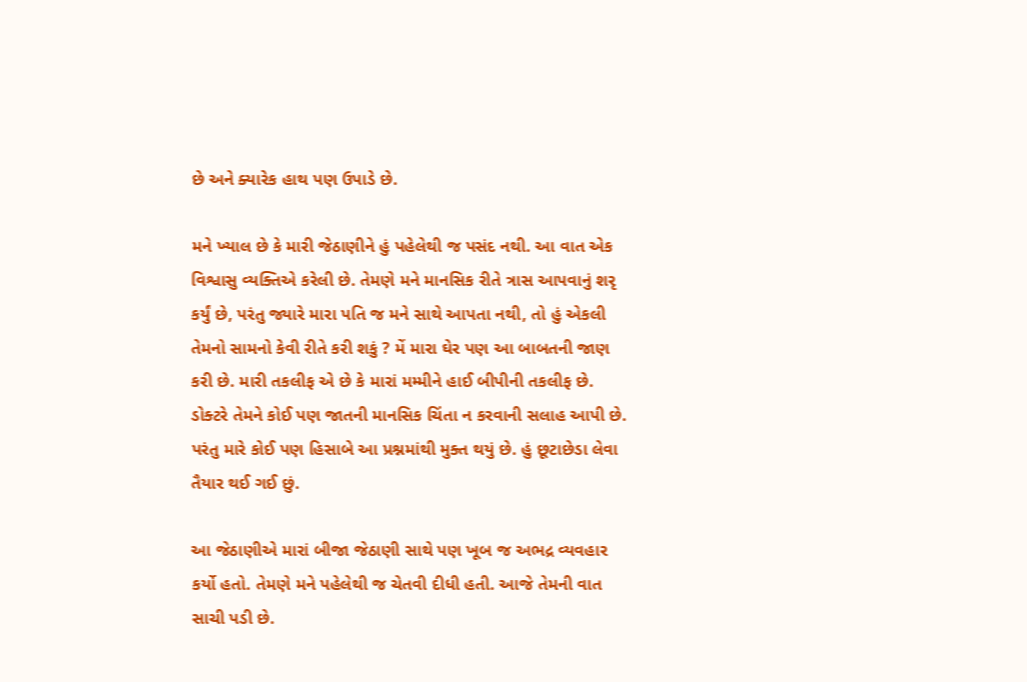છે અને ક્યારેક હાથ પણ ઉપાડે છે.

મને ખ્યાલ છે કે મારી જેઠાણીને હું પહેલેથી જ પસંદ નથી. આ વાત એક વિશ્વાસુ વ્યક્તિએ કરેલી છે. તેમણે મને માનસિક રીતે ત્રાસ આપવાનું શરૃ કર્યું છે, પરંતુ જ્યારે મારા પતિ જ મને સાથે આપતા નથી, તો હું એકલી તેમનો સામનો કેવી રીતે કરી શકું ? મેં મારા ઘેર પણ આ બાબતની જાણ કરી છે. મારી તકલીફ એ છે કે મારાં મમ્મીને હાઈ બીપીની તકલીફ છે. ડોક્ટરે તેમને કોઈ પણ જાતની માનસિક ચિંતા ન કરવાની સલાહ આપી છે. પરંતુ મારે કોઈ પણ હિસાબે આ પ્રશ્નમાંથી મુક્ત થયું છે. હું છૂટાછેડા લેવા તૈયાર થઈ ગઈ છું.

આ જેઠાણીએ મારાં બીજા જેઠાણી સાથે પણ ખૂબ જ અભદ્ર વ્યવહાર કર્યો હતો. તેમણે મને પહેલેથી જ ચેતવી દીધી હતી. આજે તેમની વાત સાચી પડી છે.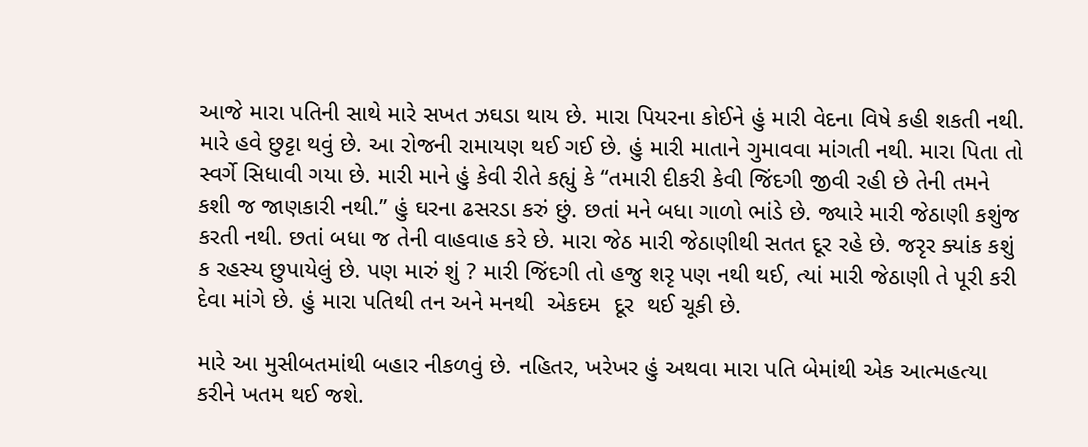આજે મારા પતિની સાથે મારે સખત ઝઘડા થાય છે. મારા પિયરના કોઈને હું મારી વેદના વિષે કહી શકતી નથી. મારે હવે છુટ્ટા થવું છે. આ રોજની રામાયણ થઈ ગઈ છે. હું મારી માતાને ગુમાવવા માંગતી નથી. મારા પિતા તો સ્વર્ગે સિધાવી ગયા છે. મારી માને હું કેવી રીતે કહ્યું કે ‘‘તમારી દીકરી કેવી જિંદગી જીવી રહી છે તેની તમને કશી જ જાણકારી નથી.’’ હું ઘરના ઢસરડા કરું છું. છતાં મને બધા ગાળો ભાંડે છે. જ્યારે મારી જેઠાણી કશુંજ કરતી નથી. છતાં બધા જ તેની વાહવાહ કરે છે. મારા જેઠ મારી જેઠાણીથી સતત દૂર રહે છે. જરૃર ક્યાંક કશું ક રહસ્ય છુપાયેલું છે. પણ મારું શું ? મારી જિંદગી તો હજુ શરૃ પણ નથી થઈ, ત્યાં મારી જેઠાણી તે પૂરી કરી દેવા માંગે છે. હું મારા પતિથી તન અને મનથી  એકદમ  દૂર  થઈ ચૂકી છે.

મારે આ મુસીબતમાંથી બહાર નીકળવું છે. નહિતર, ખરેખર હું અથવા મારા પતિ બેમાંથી એક આત્મહત્યા કરીને ખતમ થઈ જશે.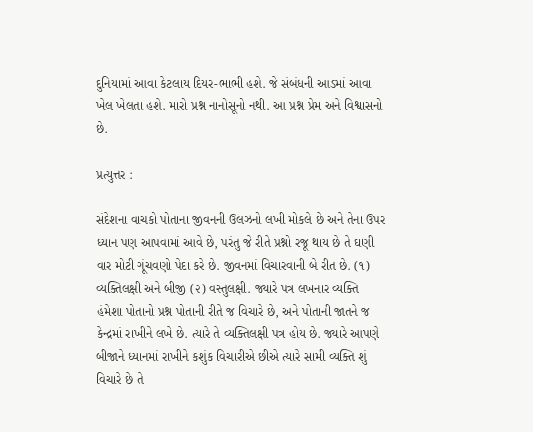દુનિયામાં આવા કેટલાય દિયર-ભાભી હશે. જે સંબંધની આડમાં આવા ખેલ ખેલતા હશે. મારો પ્રશ્ન નાનોસૂનો નથી. આ પ્રશ્ન પ્રેમ અને વિશ્વાસનો છે.

પ્રત્યુત્તર :

સંદેશના વાચકો પોતાના જીવનની ઉલઝનો લખી મોકલે છે અને તેના ઉપર ધ્યાન પણ આપવામાં આવે છે, પરંતુ જે રીતે પ્રશ્નો રજૂ થાય છે તે ઘણી વાર મોટી ગૂંચવણો પેદા કરે છે. જીવનમાં વિચારવાની બે રીત છે. (૧) વ્યક્તિલક્ષી અને બીજી (૨) વસ્તુલક્ષી. જ્યારે પત્ર લખનાર વ્યક્તિ હંમેશા પોતાનો પ્રશ્ન પોતાની રીતે જ વિચારે છે, અને પોતાની જાતને જ કેન્દ્રમાં રાખીને લખે છે. ત્યારે તે વ્યક્તિલક્ષી પત્ર હોય છે. જ્યારે આપણે બીજાને ધ્યાનમાં રાખીને કશુંક વિચારીએ છીએ ત્યારે સામી વ્યક્તિ શું વિચારે છે તે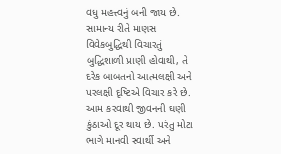વધુ મહત્ત્વનું બની જાય છે. સામાન્ય રીતે માણસ વિવેકબુદ્ધિથી વિચારતું બુદ્ધિશાળી પ્રાણી હોવાથી, તે દરેક બાબતનો આત્મલક્ષી અને પરલક્ષી દૃષ્ટિએ વિચાર કરે છે. આમ કરવાથી જીવનની ઘણી કુંઠાઓ દૂર થાય છે. પરંતુ મોટા ભાગે માનવી સ્વાર્થી અને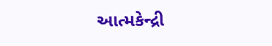આત્મકેન્દ્રી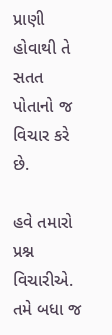પ્રાણી હોવાથી તે સતત પોતાનો જ વિચાર કરે છે.

હવે તમારો પ્રશ્ન વિચારીએ. તમે બધા જ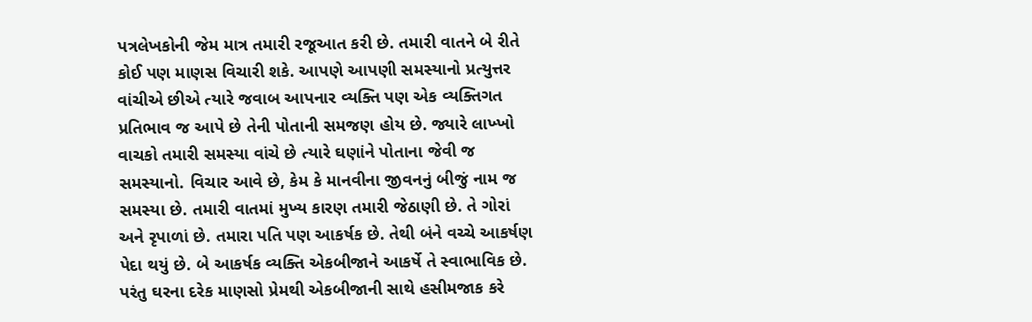પત્રલેખકોની જેમ માત્ર તમારી રજૂઆત કરી છે. તમારી વાતને બે રીતે કોઈ પણ માણસ વિચારી શકે. આપણે આપણી સમસ્યાનો પ્રત્યુત્તર વાંચીએ છીએ ત્યારે જવાબ આપનાર વ્યક્તિ પણ એક વ્યક્તિગત પ્રતિભાવ જ આપે છે તેની પોતાની સમજણ હોય છે. જ્યારે લાખ્ખો વાચકો તમારી સમસ્યા વાંચે છે ત્યારે ઘણાંને પોતાના જેવી જ સમસ્યાનો. વિચાર આવે છે, કેમ કે માનવીના જીવનનું બીજું નામ જ સમસ્યા છે. તમારી વાતમાં મુખ્ય કારણ તમારી જેઠાણી છે. તે ગોરાં અને રૃપાળાં છે. તમારા પતિ પણ આકર્ષક છે. તેથી બંને વચ્ચે આકર્ષણ પેદા થયું છે. બે આકર્ષક વ્યક્તિ એકબીજાને આકર્ષે તે સ્વાભાવિક છે. પરંતુ ઘરના દરેક માણસો પ્રેમથી એકબીજાની સાથે હસીમજાક કરે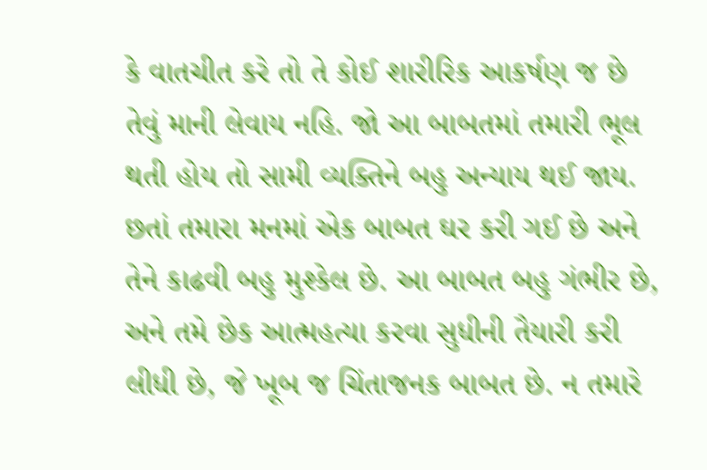કે વાતચીત કરે તો તે કોઈ શારીરિક આકર્ષણ જ છે તેવું માની લેવાય નહિ. જો આ બાબતમાં તમારી ભૂલ થતી હોય તો સામી વ્યક્તિને બહુ અન્યાય થઈ જાય. છતાં તમારા મનમાં એક બાબત ઘર કરી ગઈ છે અને તેને કાઢવી બહુ મુશ્કેલ છે. આ બાબત બહુ ગંભીર છે, અને તમે છેક આત્મહત્યા કરવા સુધીની તૈયારી કરી લીધી છે, જે ખૂબ જ ચિંતાજનક બાબત છે. ન તમારે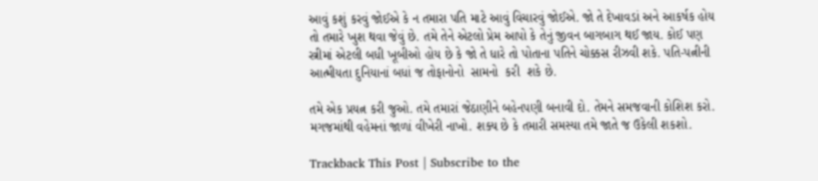આવું કશું કરવું જોઈએ કે ન તમારા પતિ માટે આવું વિચારવું જોઈએ. જો તે દેખાવડાં અને આકર્ષક હોય તો તમારે ખુશ થવા જેવું છે. તમે તેને એટલો પ્રેમ આપો કે તેનું જીવન બાગબાગ થઈ જાય. કોઈ પણ સ્ત્રીમાં એટલી બધી ખૂબીઓ હોય છે કે જો તે ધારે તો પોતાના પતિને ચોક્કસ રીઝવી શકે. પતિ-પત્નીની આત્મીયતા દુનિયાનાં બધાં જ તોફાનોનો  સામનો  કરી  શકે છે.

તમે એક પ્રયત્ન કરી જુઓ. તમે તમારાં જેઠાણીને બહેનપણી બનાવી દો. તેમને સમજવાની કોશિશ કરો. મગજમાંથી વહેમનાં જાળાં વીખેરી નાખો. શક્ય છે કે તમારી સમસ્યા તમે જાતે જ ઉકેલી શકશો.

Trackback This Post | Subscribe to the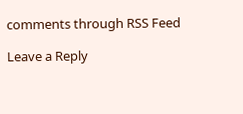comments through RSS Feed

Leave a Reply